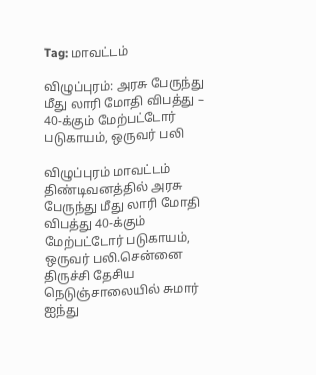Tag: மாவட்டம்

விழுப்புரம்: அரசு பேருந்து மீது லாரி மோதி விபத்து – 40-க்கும் மேற்பட்டோர் படுகாயம், ஒருவர் பலி

விழுப்புரம் மாவட்டம் திண்டிவனத்தில் அரசு பேருந்து மீது லாரி மோதி விபத்து 40-க்கும் மேற்பட்டோர் படுகாயம், ஒருவர் பலி.சென்னை திருச்சி தேசிய நெடுஞ்சாலையில் சுமார் ஐந்து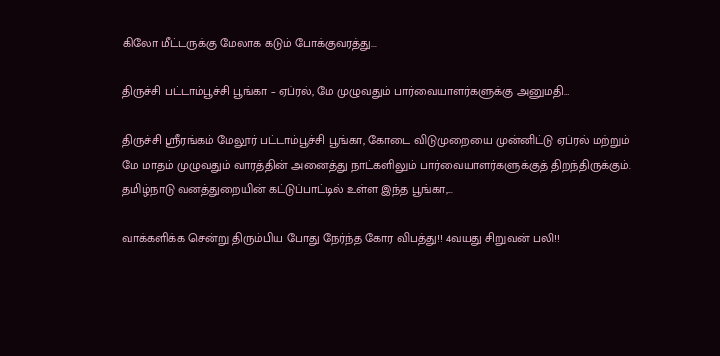கிலோ மீட்டருக்கு மேலாக கடும் போக்குவரத்து...

திருச்சி பட்டாம்பூச்சி பூங்கா – ஏப்ரல், மே முழுவதும் பார்வையாளர்களுக்கு அனுமதி…

திருச்சி ஸ்ரீரங்கம் மேலூர் பட்டாம்பூச்சி பூங்கா, கோடை விடுமுறையை முன்னிட்டு ஏப்ரல் மற்றும் மே மாதம் முழுவதும் வாரத்தின் அனைத்து நாட்களிலும் பார்வையாளர்களுக்குத் திறந்திருக்கும். தமிழ்நாடு வனத்துறையின் கட்டுப்பாட்டில் உள்ள இந்த பூங்கா,...

வாக்களிக்க சென்று திரும்பிய போது நேர்ந்த கோர விபத்து!! 4வயது சிறுவன் பலி!!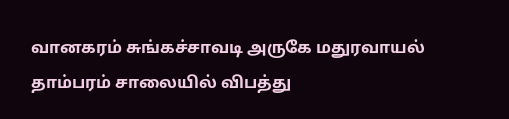வானகரம் சுங்கச்சாவடி அருகே மதுரவாயல் தாம்பரம் சாலையில் விபத்து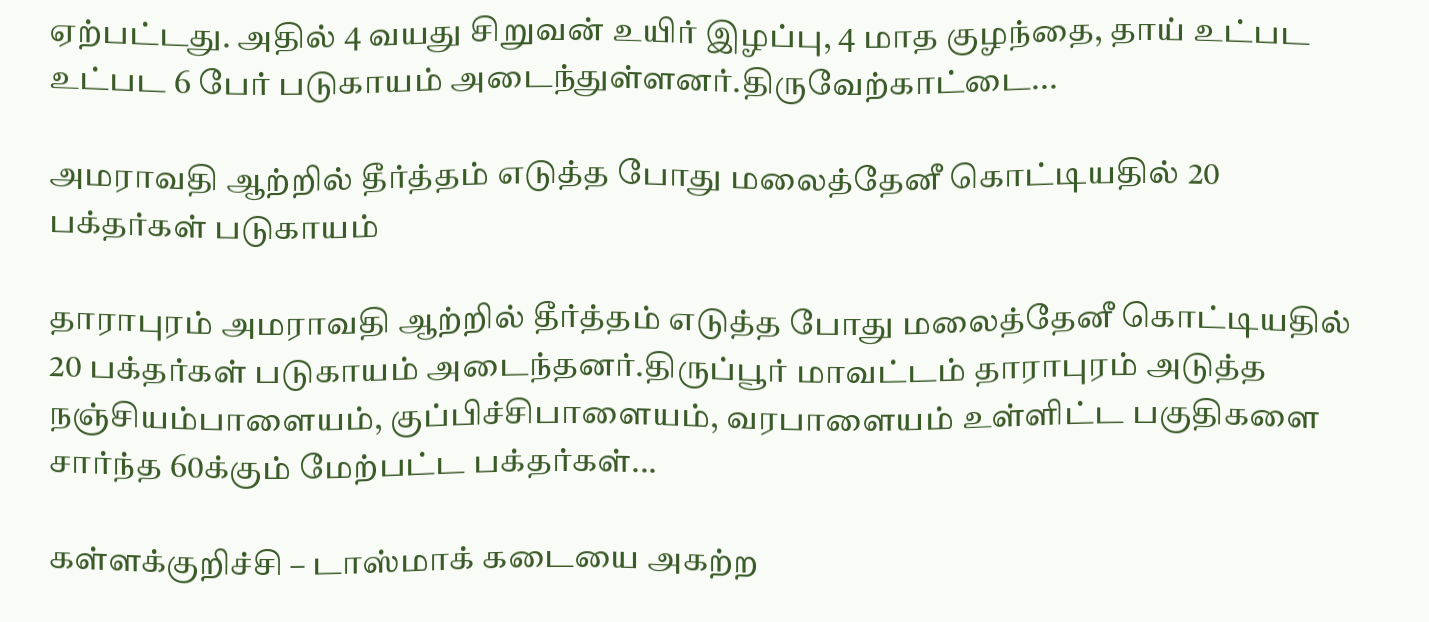ஏற்பட்டது. அதில் 4 வயது சிறுவன் உயிர் இழப்பு, 4 மாத குழந்தை, தாய் உட்பட உட்பட 6 பேர் படுகாயம் அடைந்துள்ளனர்.திருவேற்காட்டை...

அமராவதி ஆற்றில் தீர்த்தம் எடுத்த போது மலைத்தேனீ கொட்டியதில் 20 பக்தர்கள் படுகாயம்

தாராபுரம் அமராவதி ஆற்றில் தீர்த்தம் எடுத்த போது மலைத்தேனீ கொட்டியதில் 20 பக்தர்கள் படுகாயம் அடைந்தனர்.திருப்பூர் மாவட்டம் தாராபுரம் அடுத்த நஞ்சியம்பாளையம், குப்பிச்சிபாளையம், வரபாளையம் உள்ளிட்ட பகுதிகளை சார்ந்த 60க்கும் மேற்பட்ட பக்தர்கள்...

கள்ளக்குறிச்சி – டாஸ்மாக் கடையை அகற்ற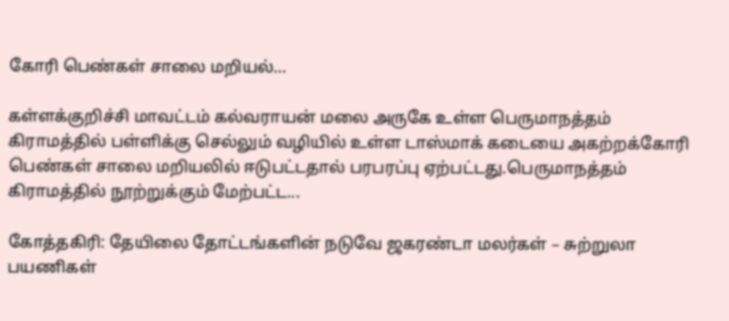கோரி பெண்கள் சாலை மறியல்…

கள்ளக்குறிச்சி மாவட்டம் கல்வராயன் மலை அருகே உள்ள பெருமாநத்தம் கிராமத்தில் பள்ளிக்கு செல்லும் வழியில் உள்ள டாஸ்மாக் கடையை அகற்றக்கோரி பெண்கள் சாலை மறியலில் ஈடுபட்டதால் பரபரப்பு ஏற்பட்டது.பெருமாநத்தம் கிராமத்தில் நூற்றுக்கும் மேற்பட்ட...

கோத்தகிரி: தேயிலை தோட்டங்களின்‌ நடுவே ஜகரண்டா மலர்கள் – சுற்றுலா பயணிகள்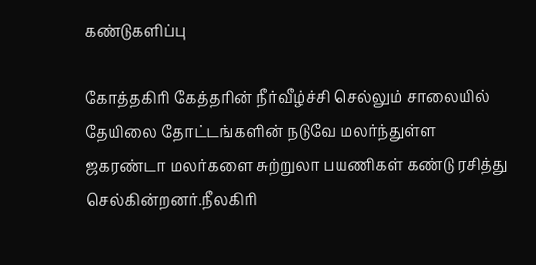கண்டுகளிப்பு

கோத்தகிரி கேத்தரின் நீர்வீழ்ச்சி செல்லும் சாலையில் தேயிலை தோட்டங்களின்‌ நடுவே மலர்ந்துள்ள ஜகரண்டா மலர்களை சுற்றுலா பயணிகள் கண்டு ரசித்து செல்கின்றனர்.நீலகிரி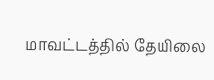மாவட்டத்தில் தேயிலை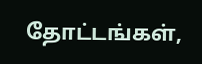தோட்டங்கள்,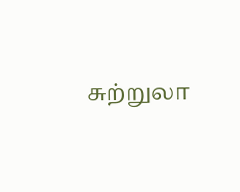சுற்றுலா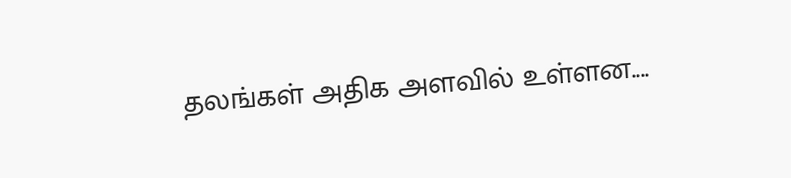தலங்கள் அதிக அளவில் உள்ளன....